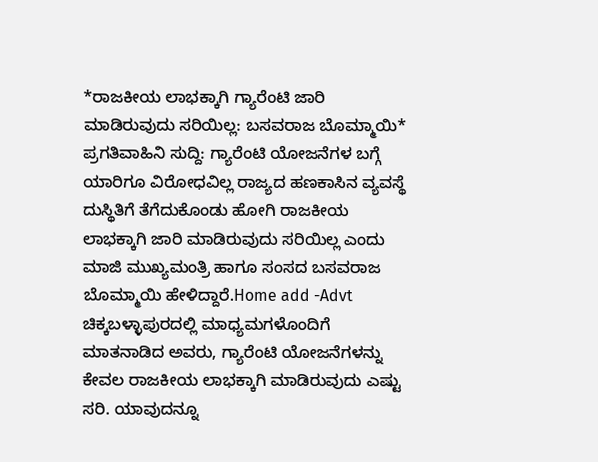*ರಾಜಕೀಯ ಲಾಭಕ್ಕಾಗಿ ಗ್ಯಾರೆಂಟಿ ಜಾರಿ ಮಾಡಿರುವುದು ಸರಿಯಿಲ್ಲ: ಬಸವರಾಜ ಬೊಮ್ಮಾಯಿ*
ಪ್ರಗತಿವಾಹಿನಿ ಸುದ್ದಿ: ಗ್ಯಾರೆಂಟಿ ಯೋಜನೆಗಳ ಬಗ್ಗೆ ಯಾರಿಗೂ ವಿರೋಧವಿಲ್ಲ ರಾಜ್ಯದ ಹಣಕಾಸಿನ ವ್ಯವಸ್ಥೆ ದುಸ್ಥಿತಿಗೆ ತೆಗೆದುಕೊಂಡು ಹೋಗಿ ರಾಜಕೀಯ ಲಾಭಕ್ಕಾಗಿ ಜಾರಿ ಮಾಡಿರುವುದು ಸರಿಯಿಲ್ಲ ಎಂದು ಮಾಜಿ ಮುಖ್ಯಮಂತ್ರಿ ಹಾಗೂ ಸಂಸದ ಬಸವರಾಜ ಬೊಮ್ಮಾಯಿ ಹೇಳಿದ್ದಾರೆ.Home add -Advt ಚಿಕ್ಕಬಳ್ಳಾಪುರದಲ್ಲಿ ಮಾಧ್ಯಮಗಳೊಂದಿಗೆ ಮಾತನಾಡಿದ ಅವರು, ಗ್ಯಾರೆಂಟಿ ಯೋಜನೆಗಳನ್ನು ಕೇವಲ ರಾಜಕೀಯ ಲಾಭಕ್ಕಾಗಿ ಮಾಡಿರುವುದು ಎಷ್ಟು ಸರಿ. ಯಾವುದನ್ನೂ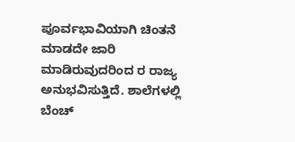ಪೂರ್ವಭಾವಿಯಾಗಿ ಚಿಂತನೆ ಮಾಡದೇ ಜಾರಿ ಮಾಡಿರುವುದರಿಂದ ರ ರಾಜ್ಯ ಅನುಭವಿಸುತ್ತಿದೆ. ಶಾಲೆಗಳಲ್ಲಿ ಬೆಂಚ್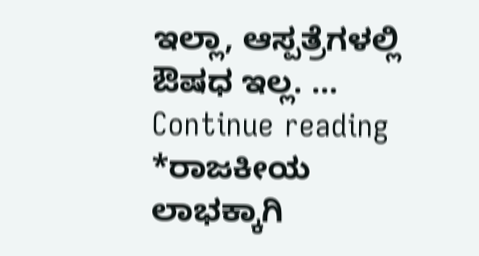ಇಲ್ಲಾ, ಆಸ್ಪತ್ರೆಗಳಲ್ಲಿ ಔಷಧ ಇಲ್ಲ. … Continue reading *ರಾಜಕೀಯ ಲಾಭಕ್ಕಾಗಿ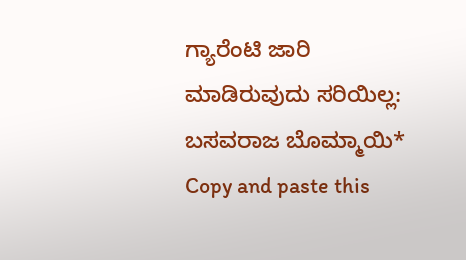ಗ್ಯಾರೆಂಟಿ ಜಾರಿ ಮಾಡಿರುವುದು ಸರಿಯಿಲ್ಲ: ಬಸವರಾಜ ಬೊಮ್ಮಾಯಿ*
Copy and paste this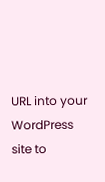URL into your WordPress site to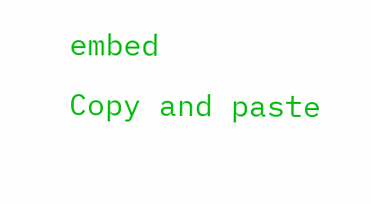embed
Copy and paste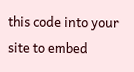this code into your site to embed